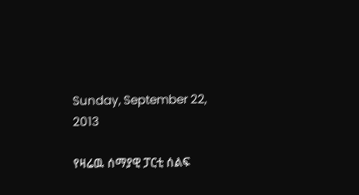Sunday, September 22, 2013

የዛሬዉ ሰማያዊ ፓርቲ ሰልፍ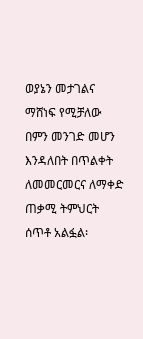ወያኔን መታገልና ማሸነፍ የሚቻለው በምን መንገድ መሆን እንዳለበት በጥልቀት ለመመርመርና ለማቀድ ጠቃሚ ትምህርት ሰጥቶ አልፏል፡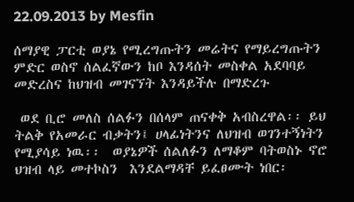22.09.2013 by Mesfin

ሰማያዊ ፓርቲ ወያኔ የሚረግጡትን መሬትና የማይረግጡትን ምድር ወስኖ ሰልፈኛውን ከቦ እንዳሰት መስቀል አደባባይ መድረስና ከህዝብ መገናኘት እንዳይችሉ በማድረጉ

 ወደ ቢሮ መለስ ሰልፉን በሰላም ጠናቀቅ አብስረዋል፡፡ ይህ ትልቅ የአመራር ብቃትን፤ ሀላፊነትንና ለህዝብ ወገንተኝነትን የሚያሳይ ነዉ፡፡  ወያኔዎች ሰልለፉን ለማቆም ባትወስኑ ኖሮ ህዝብ ላይ መተኮስን  እንደልማዳቸ ይፈፀሙት ነበር፡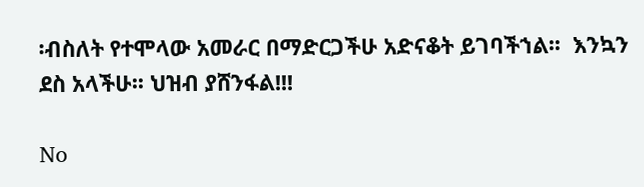፡ብስለት የተሞላው አመራር በማድርጋችሁ አድናቆት ይገባችኀል፡፡  እንኳን ደስ አላችሁ፡፡ ህዝብ ያሸንፋል!!!

No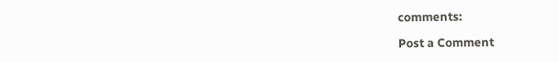comments:

Post a Comment